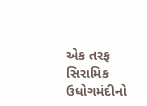એક તરફ સિરામિક ઉધોગમંદીનો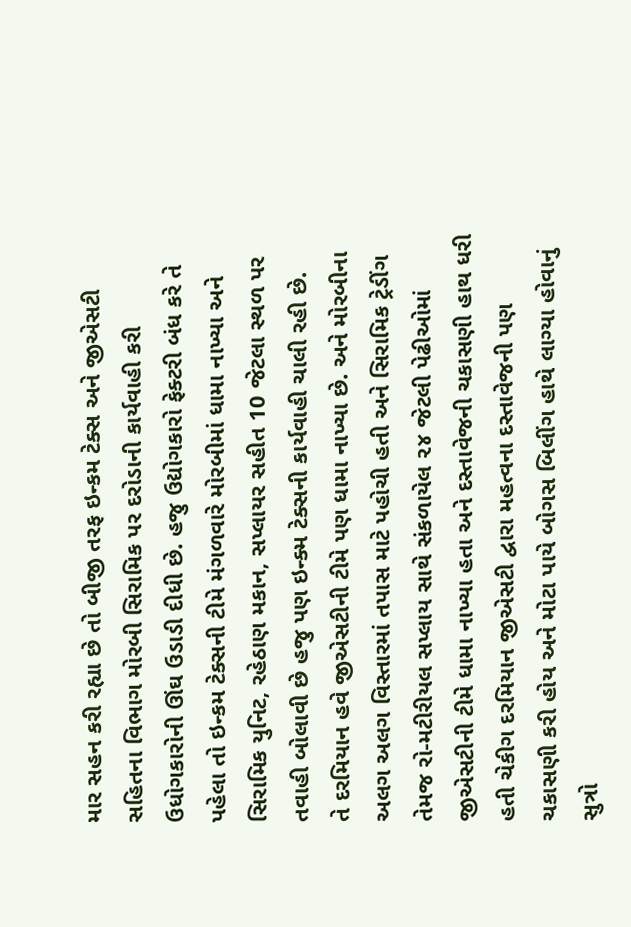માર સહન કરી રહ્યા છે તો બીજી તરફ ઇન્કમ ટેક્સ અને જીએસટી સહિતના વિભાગ મોરબી સિરામિક પર દરોડાની કાર્યવાહી કરી ઉધોગકારોની ઊંઘ ઉડાડી દીધી છે. હજુ ઉદ્યોગકારો ફેક્ટરી બંધ કરે તે પહેલા તો ઇન્કમ ટેક્સની ટીમે મંગળવારે મોરબીમાં ધામા નાખ્યા અને સિરામિક યુનિટ, રહેઠાણ મકાન, સપ્લાયર સહીત 10 જેટલા સ્થળ પર તવાહી બોલાવી છે હજુ પણ ઇન્ક્મ ટેક્સની કાર્યવાહી ચાલી રહી છે.
તે દરમિયાન હવે જીએસટીની ટીમે પણ ધામા નાખ્યા છે. અને મોરબીના અલગ અલગ વિસ્તારમાં તપાસ માટે પહોચી હતી અને સિરામિક ટ્રેડીંગ તેમજ રો-મટીરીયલ સપ્લાય સાથે સંકળાયેલ ૨૪ જેટલી પેઢીઓમાં જીએસટીની ટીમે ધામા નાખ્યા હતા અને દસ્તાવેજની ચકાસણી હાથ ધરી હતી ચેકીગ દરમિયાન જીએસટી દ્વારા મહત્વના દસ્તાવેજની પણ ચકાસણી કરી હોય અને મોટા પાયે બોગસ બિલીંગ હાથે લાગ્યા હોવાનું સુત્રો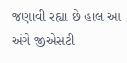જણાવી રહ્યા છે હાલ આ અંગે જીએસટી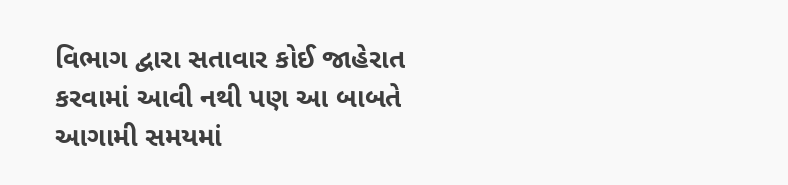વિભાગ દ્વારા સતાવાર કોઈ જાહેરાત કરવામાં આવી નથી પણ આ બાબતે આગામી સમયમાં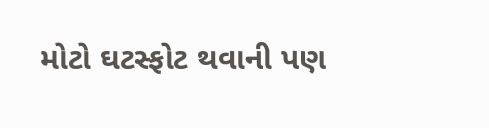મોટો ઘટસ્ફોટ થવાની પણ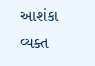આશંકા વ્યક્ત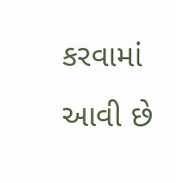કરવામાં આવી છે